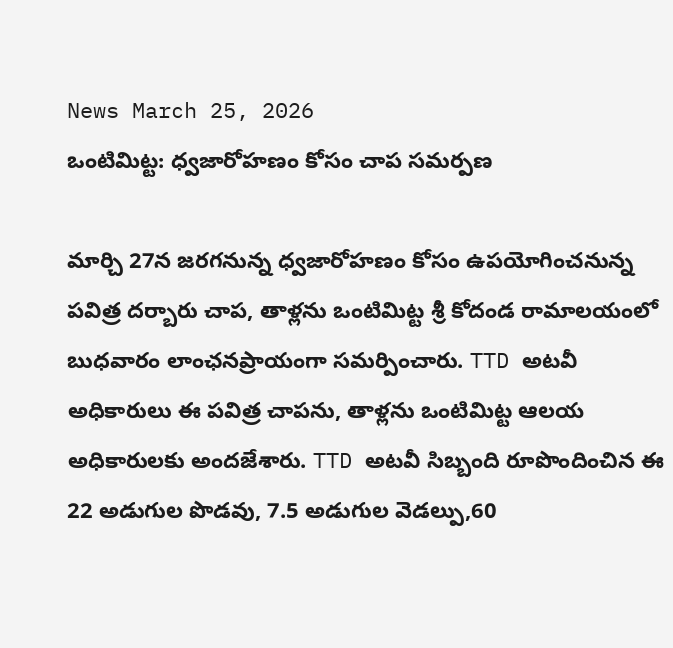News March 25, 2026
ఒంటిమిట్ట: ధ్వజారోహణం కోసం చాప సమర్పణ

మార్చి 27న జరగనున్న ధ్వజారోహణం కోసం ఉపయోగించనున్న పవిత్ర దర్బారు చాప, తాళ్లను ఒంటిమిట్ట శ్రీ కోదండ రామాలయంలో బుధవారం లాంఛనప్రాయంగా సమర్పించారు. TTD అటవీ అధికారులు ఈ పవిత్ర చాపను, తాళ్లను ఒంటిమిట్ట ఆలయ అధికారులకు అందజేశారు. TTD అటవీ సిబ్బంది రూపొందించిన ఈ 22 అడుగుల పొడవు, 7.5 అడుగుల వెడల్పు,60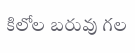కిలోల బరువు గల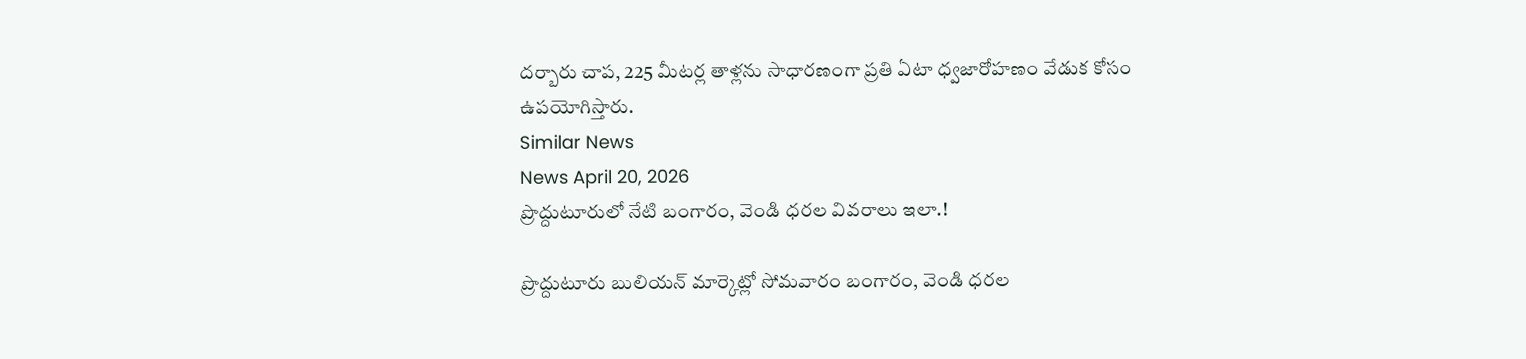దర్బారు చాప, 225 మీటర్ల తాళ్లను సాధారణంగా ప్రతి ఏటా ధ్వజారోహణం వేడుక కోసం ఉపయోగిస్తారు.
Similar News
News April 20, 2026
ప్రొద్దుటూరులో నేటి బంగారం, వెండి ధరల వివరాలు ఇలా.!

ప్రొద్దుటూరు బులియన్ మార్కెట్లో సోమవారం బంగారం, వెండి ధరల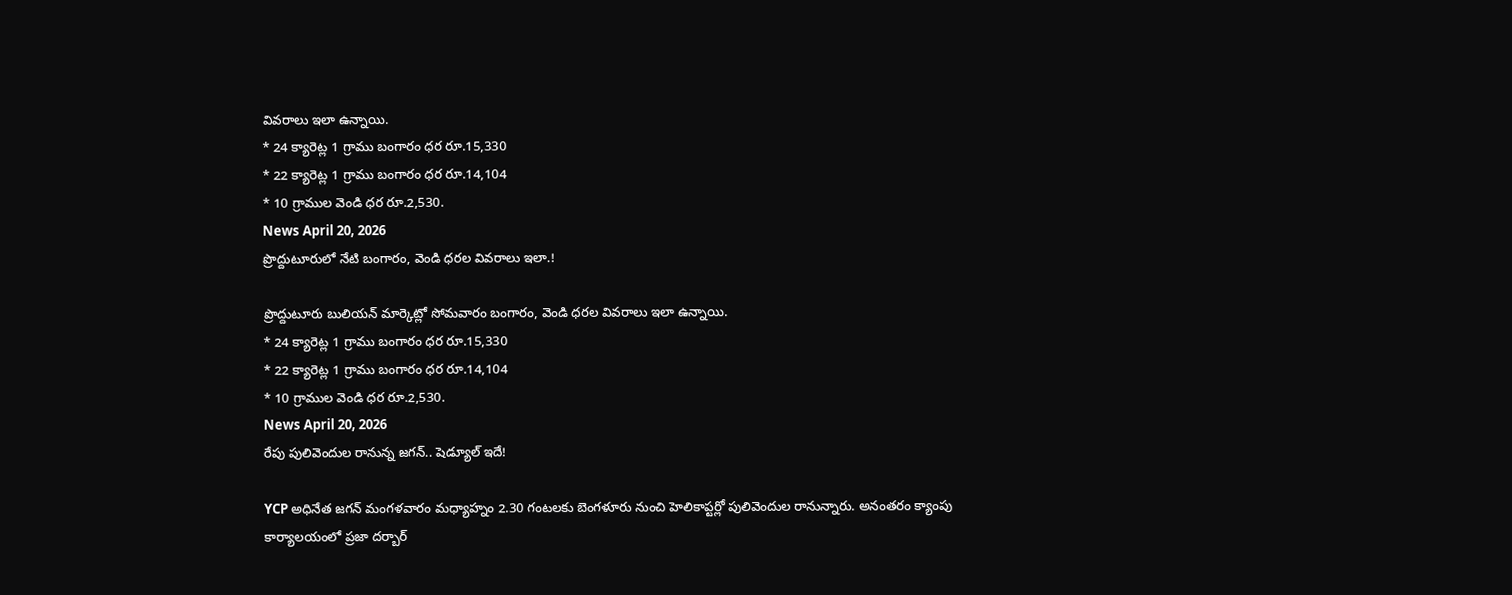వివరాలు ఇలా ఉన్నాయి.
* 24 క్యారెట్ల 1 గ్రాము బంగారం ధర రూ.15,330
* 22 క్యారెట్ల 1 గ్రాము బంగారం ధర రూ.14,104
* 10 గ్రాముల వెండి ధర రూ.2,530.
News April 20, 2026
ప్రొద్దుటూరులో నేటి బంగారం, వెండి ధరల వివరాలు ఇలా.!

ప్రొద్దుటూరు బులియన్ మార్కెట్లో సోమవారం బంగారం, వెండి ధరల వివరాలు ఇలా ఉన్నాయి.
* 24 క్యారెట్ల 1 గ్రాము బంగారం ధర రూ.15,330
* 22 క్యారెట్ల 1 గ్రాము బంగారం ధర రూ.14,104
* 10 గ్రాముల వెండి ధర రూ.2,530.
News April 20, 2026
రేపు పులివెందుల రానున్న జగన్.. షెడ్యూల్ ఇదే!

YCP అధినేత జగన్ మంగళవారం మధ్యాహ్నం 2.30 గంటలకు బెంగళూరు నుంచి హెలికాప్టర్లో పులివెందుల రానున్నారు. అనంతరం క్యాంపు కార్యాలయంలో ప్రజా దర్బార్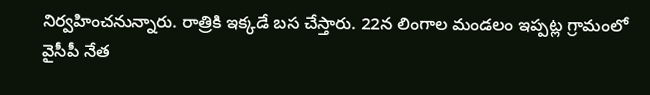నిర్వహించనున్నారు. రాత్రికి ఇక్కడే బస చేస్తారు. 22న లింగాల మండలం ఇప్పట్ల గ్రామంలో వైసీపీ నేత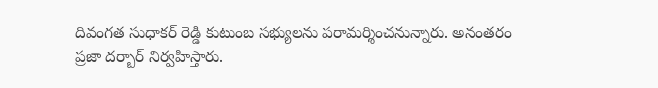దివంగత సుధాకర్ రెడ్డి కుటుంబ సభ్యులను పరామర్శించనున్నారు. అనంతరం ప్రజా దర్బార్ నిర్వహిస్తారు.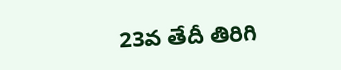23వ తేదీ తిరిగి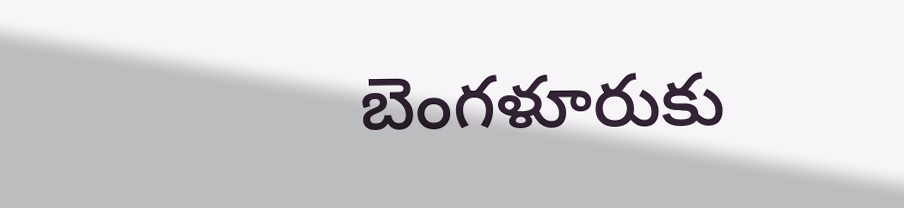బెంగళూరుకు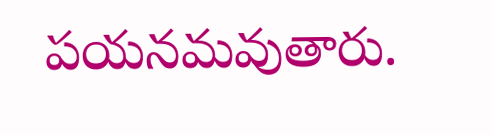పయనమవుతారు.